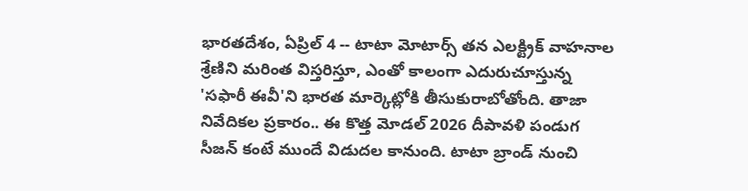భారతదేశం, ఏప్రిల్ 4 -- టాటా మోటార్స్ తన ఎలక్ట్రిక్ వాహనాల శ్రేణిని మరింత విస్తరిస్తూ, ఎంతో కాలంగా ఎదురుచూస్తున్న 'సఫారీ ఈవీ'ని భారత మార్కెట్లోకి తీసుకురాబోతోంది. తాజా నివేదికల ప్రకారం.. ఈ కొత్త మోడల్ 2026 దీపావళి పండుగ సీజన్ కంటే ముందే విడుదల కానుంది. టాటా బ్రాండ్ నుంచి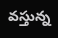వస్తున్న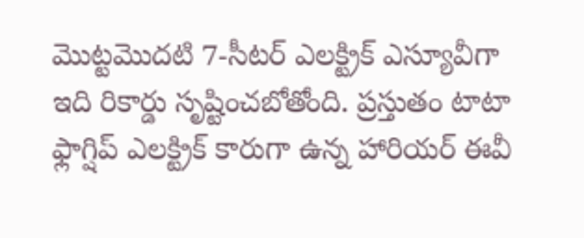మొట్టమొదటి 7-సీటర్ ఎలక్ట్రిక్ ఎస్యూవీగా ఇది రికార్డు సృష్టించబోతోంది. ప్రస్తుతం టాటా ఫ్లాగ్షిప్ ఎలక్ట్రిక్ కారుగా ఉన్న హారియర్ ఈవీ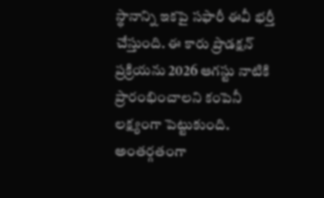స్థానాన్ని ఇకపై సఫారీ ఈవీ భర్తీ చేస్తుంది. ఈ కారు ప్రొడక్షన్ ప్రక్రియను 2026 ఆగస్టు నాటికి ప్రారంభించాలని కంపెనీ లక్ష్యంగా పెట్టుకుంది.
అంతర్గతంగా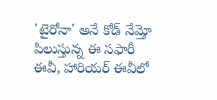'టైరోనా' అనే కోడ్ నేమ్తో పిలుస్తున్న ఈ సఫారీ ఈవీ, హారియర్ ఈవీలో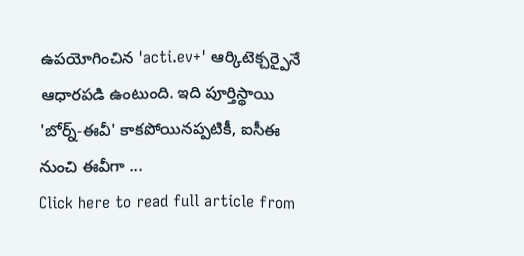ఉపయోగించిన 'acti.ev+' ఆర్కిటెక్చర్పైనే ఆధారపడి ఉంటుంది. ఇది పూర్తిస్థాయి 'బోర్న్-ఈవీ' కాకపోయినప్పటికీ, ఐసీఈ నుంచి ఈవీగా ...
Click here to read full article from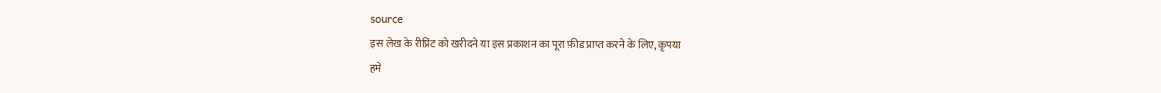source
इस लेख के रीप्रिंट को खरीदने या इस प्रकाशन का पूरा फ़ीड प्राप्त करने के लिए, कृपया
हमे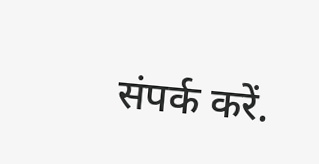संपर्क करें.